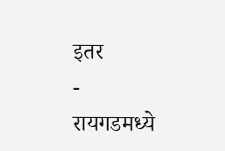इतर
-
रायगडमध्ये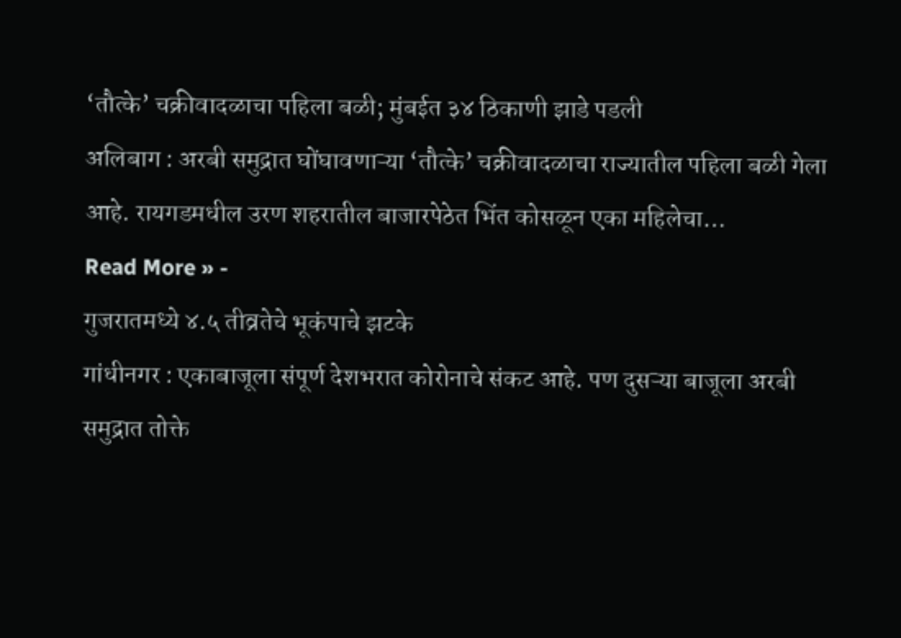‘तौत्के’ चक्रीवादळाचा पहिला बळी; मुंबईत ३४ ठिकाणी झाडे पडली
अलिबाग : अरबी समुद्रात घोंघावणाऱ्या ‘तौत्के’ चक्रीवादळाचा राज्यातील पहिला बळी गेला आहे. रायगडमधील उरण शहरातील बाजारपेठेत भिंत कोसळून एका महिलेचा…
Read More » -
गुजरातमध्ये ४.५ तीव्रतेचे भूकंपाचे झटके
गांधीनगर : एकाबाजूला संपूर्ण देशभरात कोरोनाचे संकट आहे. पण दुसऱ्या बाजूला अरबी समुद्रात तोक्ते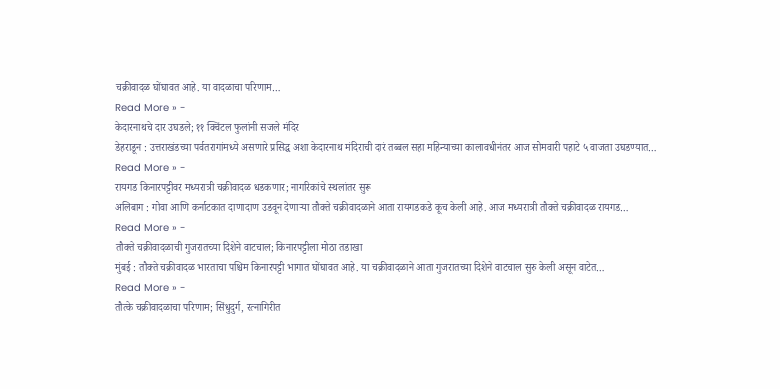चक्रीवादळ घोंघावत आहे. या वादळाचा परिणाम…
Read More » -
केदारनाथचे दार उघडले; ११ क्विंटल फुलांनी सजले मंदिर
डेहराडून : उत्तराखंडच्या पर्वतरागांमध्ये असणारे प्रसिद्ध अशा केदारनाथ मंदिराची दारं तब्बल सहा महिन्याच्या कालावधीनंतर आज सोमवारी पहाटे ५ वाजता उघडण्यात…
Read More » -
रायगड किनारपट्टीवर मध्यरात्री चक्रीवादळ धडकणार; नागरिकांचे स्थलांतर सुरू
अलिबाग : गोवा आणि कर्नाटकात दाणादाण उडवून देणाऱ्या तौक्ते चक्रीवादळाने आता रायगडकडे कूच केली आहे. आज मध्यरात्री तौक्ते चक्रीवादळ रायगड…
Read More » -
तौक्ते चक्रीवादळाची गुजरातच्या दिशेने वाटचाल; किनारपट्टीला मोठा तडाखा
मुंबई : तौक्ते चक्रीवादळ भारताचा पश्चिम किनारपट्टी भागात घोंघावत आहे. या चक्रीवादळाने आता गुजरातच्या दिशेने वाटचाल सुरु केली असून वाटेत…
Read More » -
तौत्के चक्रीवादळाचा परिणाम; सिंधुदुर्ग, रत्नागिरीत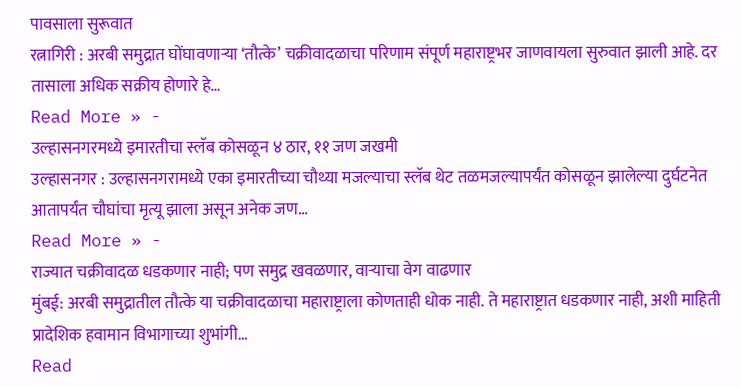पावसाला सुरूवात
रत्नागिरी : अरबी समुद्रात घोंघावणाऱ्या ‘तौत्के’ चक्रीवादळाचा परिणाम संपूर्ण महाराष्ट्रभर जाणवायला सुरुवात झाली आहे. दर तासाला अधिक सक्रीय होणारे हे…
Read More » -
उल्हासनगरमध्ये इमारतीचा स्लॅब कोसळून ४ ठार, ११ जण जखमी
उल्हासनगर : उल्हासनगरामध्ये एका इमारतीच्या चौथ्या मजल्याचा स्लॅब थेट तळमजल्यापर्यंत कोसळून झालेल्या दुर्घटनेत आतापर्यंत चौघांचा मृत्यू झाला असून अनेक जण…
Read More » -
राज्यात चक्रीवादळ धडकणार नाही; पण समुद्र खवळणार, वाऱ्याचा वेग वाढणार
मुंबई: अरबी समुद्रातील तौत्के या चक्रीवादळाचा महाराष्ट्राला कोणताही धोक नाही. ते महाराष्ट्रात धडकणार नाही, अशी माहिती प्रादेशिक हवामान विभागाच्या शुभांगी…
Read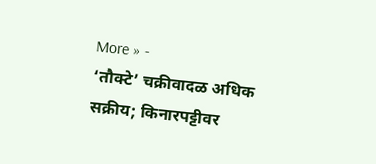More » -
‘तौक्टे’ चक्रीवादळ अधिक सक्रीय; किनारपट्टीवर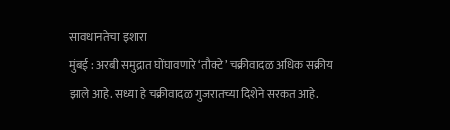सावधानतेचा इशारा
मुंबई : अरबी समुद्रात घोंघावणारे ‘तौक्टे’ चक्रीवादळ अधिक सक्रीय झाले आहे. सध्या हे चक्रीवादळ गुजरातच्या दिशेने सरकत आहे.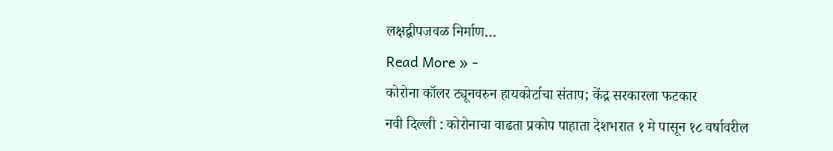लक्षद्वीपजवळ निर्माण…
Read More » -
कोरोना कॉलर ट्यूनवरुन हायकोर्टाचा संताप; केंद्र सरकारला फटकार
नवी दिल्ली : कोरोनाचा वाढता प्रकोप पाहाता देशभरात १ मे पासून १८ वर्षावरील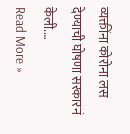व्यक्तींना कोरोना लस देण्याची घोषणा सरकारनं केली.…
Read More »